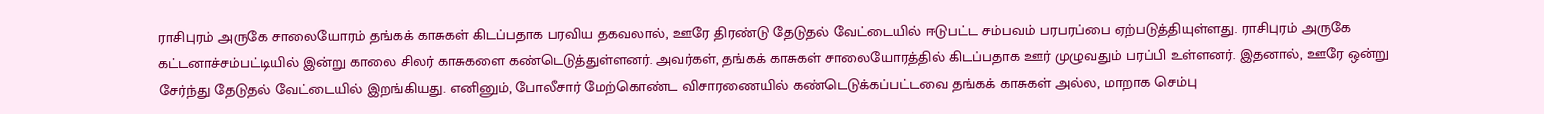ராசிபுரம் அருகே சாலையோரம் தங்கக் காசுகள் கிடப்பதாக பரவிய தகவலால், ஊரே திரண்டு தேடுதல் வேட்டையில் ஈடுபட்ட சம்பவம் பரபரப்பை ஏற்படுத்தியுள்ளது. ராசிபுரம் அருகே கட்டனாச்சம்பட்டியில் இன்று காலை சிலர் காசுகளை கண்டெடுத்துள்ளனர். அவர்கள், தங்கக் காசுகள் சாலையோரத்தில் கிடப்பதாக ஊர் முழுவதும் பரப்பி உள்ளனர். இதனால், ஊரே ஒன்று சேர்ந்து தேடுதல் வேட்டையில் இறங்கியது. எனினும், போலீசார் மேற்கொண்ட விசாரணையில் கண்டெடுக்கப்பட்டவை தங்கக் காசுகள் அல்ல, மாறாக செம்பு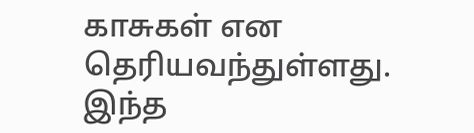காசுகள் என தெரியவந்துள்ளது. இந்த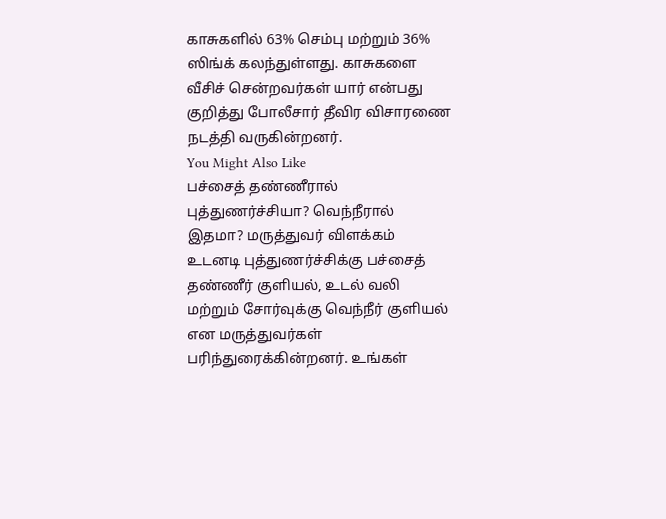காசுகளில் 63% செம்பு மற்றும் 36% ஸிங்க் கலந்துள்ளது. காசுகளை வீசிச் சென்றவர்கள் யார் என்பது குறித்து போலீசார் தீவிர விசாரணை நடத்தி வருகின்றனர்.
You Might Also Like
பச்சைத் தண்ணீரால் புத்துணர்ச்சியா? வெந்நீரால் இதமா? மருத்துவர் விளக்கம்
உடனடி புத்துணர்ச்சிக்கு பச்சைத் தண்ணீர் குளியல், உடல் வலி மற்றும் சோர்வுக்கு வெந்நீர் குளியல் என மருத்துவர்கள் பரிந்துரைக்கின்றனர். உங்கள்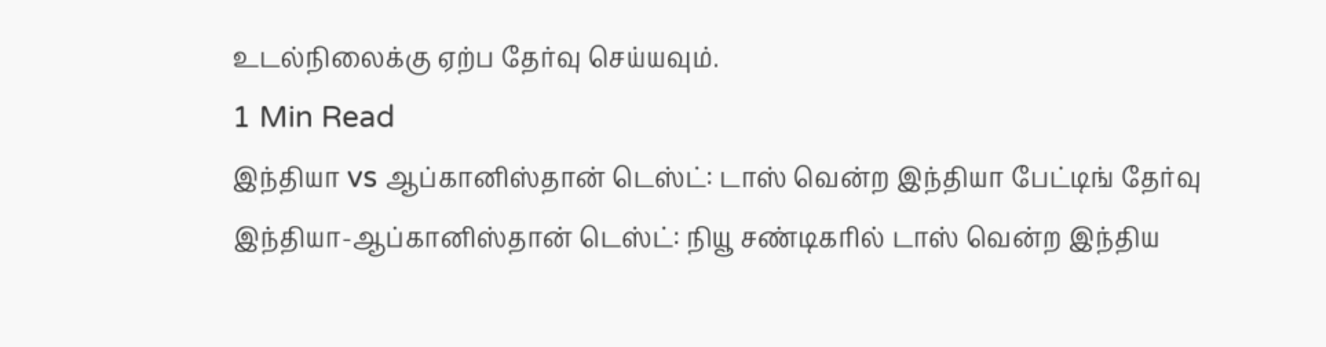உடல்நிலைக்கு ஏற்ப தேர்வு செய்யவும்.
1 Min Read
இந்தியா vs ஆப்கானிஸ்தான் டெஸ்ட்: டாஸ் வென்ற இந்தியா பேட்டிங் தேர்வு
இந்தியா-ஆப்கானிஸ்தான் டெஸ்ட்: நியூ சண்டிகரில் டாஸ் வென்ற இந்திய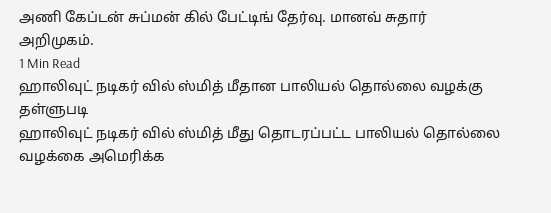அணி கேப்டன் சுப்மன் கில் பேட்டிங் தேர்வு. மானவ் சுதார் அறிமுகம்.
1 Min Read
ஹாலிவுட் நடிகர் வில் ஸ்மித் மீதான பாலியல் தொல்லை வழக்கு தள்ளுபடி
ஹாலிவுட் நடிகர் வில் ஸ்மித் மீது தொடரப்பட்ட பாலியல் தொல்லை வழக்கை அமெரிக்க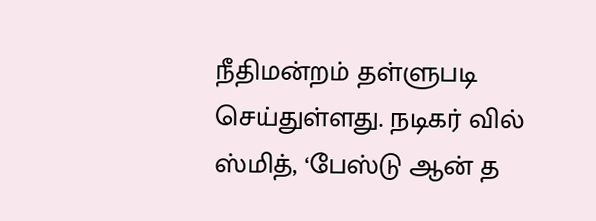நீதிமன்றம் தள்ளுபடி செய்துள்ளது. நடிகர் வில் ஸ்மித், ‘பேஸ்டு ஆன் த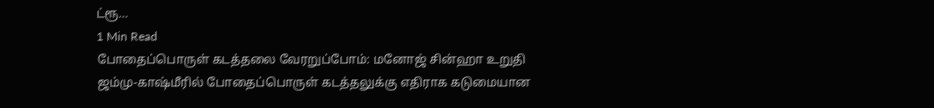ட்ரூ…
1 Min Read
போதைப்பொருள் கடத்தலை வேரறுப்போம்: மனோஜ் சின்ஹா உறுதி
ஜம்மு-காஷ்மீரில் போதைப்பொருள் கடத்தலுக்கு எதிராக கடுமையான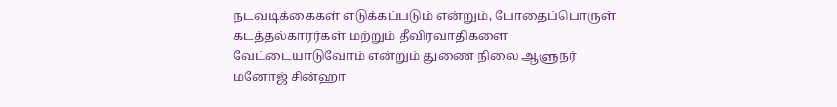நடவடிக்கைகள் எடுக்கப்படும் என்றும், போதைப்பொருள் கடத்தல்காரர்கள் மற்றும் தீவிரவாதிகளை வேட்டையாடுவோம் என்றும் துணை நிலை ஆளுநர் மனோஜ் சின்ஹா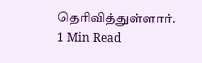தெரிவித்துள்ளார்.
1 Min Read